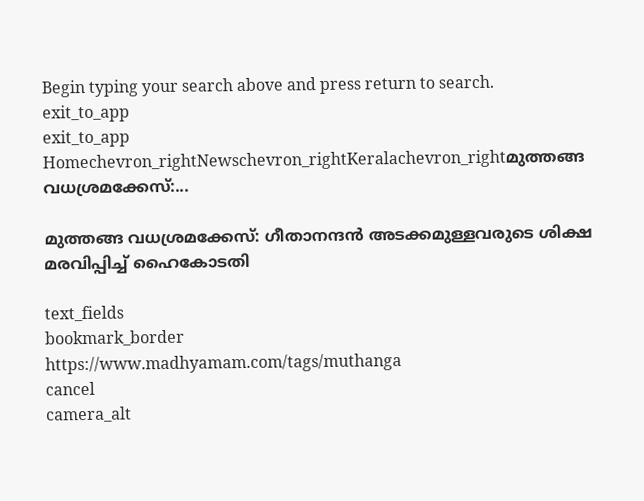Begin typing your search above and press return to search.
exit_to_app
exit_to_app
Homechevron_rightNewschevron_rightKeralachevron_rightമുത്തങ്ങ വധശ്രമക്കേസ്:...

മുത്തങ്ങ വധശ്രമക്കേസ്: ഗീതാനന്ദന്‍ അടക്കമുള്ളവരുടെ ശിക്ഷ മരവിപ്പിച്ച് ഹൈകോടതി

text_fields
bookmark_border
https://www.madhyamam.com/tags/muthanga
cancel
camera_alt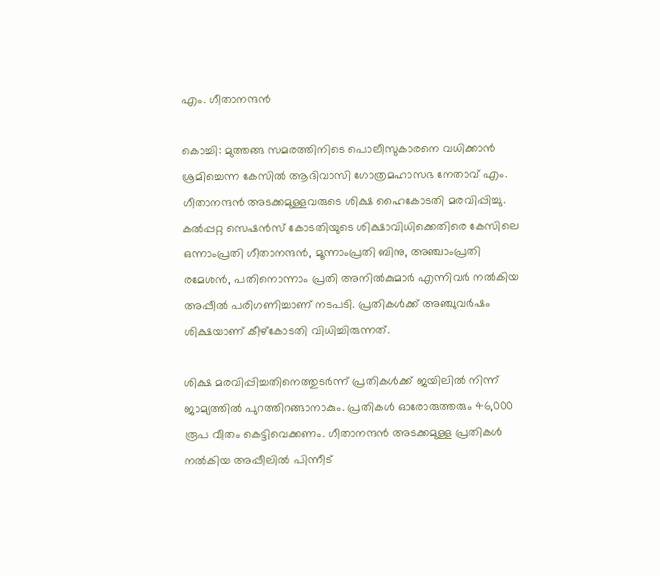എം. ഗീതാനന്ദൻ

കൊച്ചി: മുത്തങ്ങ സമരത്തിനിടെ പൊലീസുകാരനെ വധിക്കാന്‍ ശ്രമിച്ചെന്ന കേസില്‍ ആദിവാസി ഗോത്രമഹാസഭ നേതാവ് എം. ഗീതാനന്ദന്‍ അടക്കമുള്ളവരുടെ ശിക്ഷ ഹൈകോടതി മരവിപ്പിച്ചു. കല്‍പ്പറ്റ സെഷന്‍സ് കോടതിയുടെ ശിക്ഷാവിധിക്കെതിരെ കേസിലെ ഒന്നാംപ്രതി ഗീതാനന്ദന്‍, മൂന്നാംപ്രതി ബിനു, അഞ്ചാംപ്രതി രമേശന്‍, പതിനൊന്നാം പ്രതി അനില്‍കുമാര്‍ എന്നിവര്‍ നല്‍കിയ അപ്പീല്‍ പരിഗണിച്ചാണ് നടപടി. പ്രതികള്‍ക്ക് അഞ്ചുവര്‍ഷം ശിക്ഷയാണ് കീഴ്കോടതി വിധിച്ചിരുന്നത്.

ശിക്ഷ മരവിപ്പിച്ചതിനെത്തുടര്‍ന്ന് പ്രതികള്‍ക്ക് ജയിലില്‍ നിന്ന് ജാമ്യത്തില്‍ പുറത്തിറങ്ങാനാകും. പ്രതികള്‍ ഓരോരുത്തരും 46,000 രൂപ വീതം കെട്ടിവെക്കണം. ഗീതാനന്ദന്‍ അടക്കമുള്ള പ്രതികള്‍ നല്‍കിയ അപ്പീലില്‍ പിന്നീട്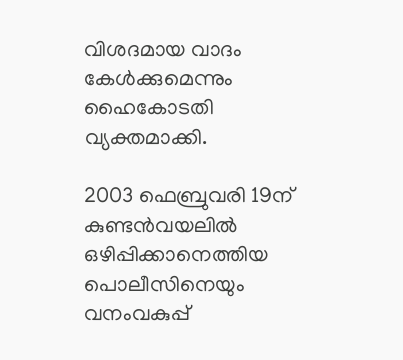വിശദമായ വാദം കേള്‍ക്കുമെന്നും ഹൈകോടതി വ്യക്തമാക്കി.

2003 ഫെബ്രുവരി 19ന് കുണ്ടൻവയലിൽ ഒഴിപ്പിക്കാനെത്തിയ പൊലീസിനെയും വനംവകുപ്പ്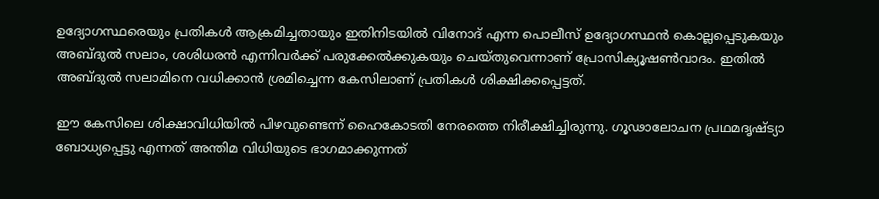ഉദ്യോഗസ്ഥരെയും പ്രതികൾ ആക്രമിച്ചതായും ഇതിനിടയിൽ വിനോദ് എന്ന പൊലീസ് ഉദ്യോഗസ്ഥൻ കൊല്ലപ്പെടുകയും അബ്ദുൽ സലാം, ശശിധരൻ എന്നിവർക്ക് പരുക്കേൽക്കുകയും ചെയ്തുവെന്നാണ് പ്രോസിക്യൂഷണ്‍വാദം. ഇതിൽ അബ്ദുൽ സലാമിനെ വധിക്കാൻ ശ്രമിച്ചെന്ന കേസിലാണ് പ്രതികൾ ശിക്ഷിക്കപ്പെട്ടത്.

ഈ കേസിലെ ശിക്ഷാവിധിയില്‍ പിഴവുണ്ടെന്ന് ഹൈകോടതി നേരത്തെ നിരീക്ഷിച്ചിരുന്നു. ഗൂഢാലോചന പ്രഥമദൃഷ്ട്യാ ബോധ്യപ്പെട്ടു എന്നത് അന്തിമ വിധിയുടെ ഭാഗമാക്കുന്നത്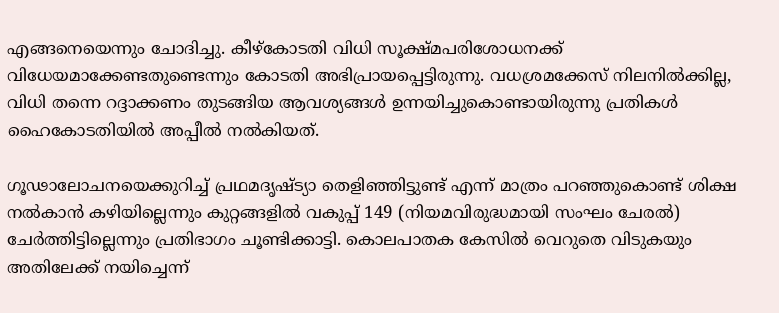എങ്ങനെയെന്നും ചോദിച്ചു. കീഴ്‌കോടതി വിധി സൂക്ഷ്മപരിശോധനക്ക് വിധേയമാക്കേണ്ടതുണ്ടെന്നും കോടതി അഭിപ്രായപ്പെട്ടിരുന്നു. വധശ്രമക്കേസ് നിലനില്‍ക്കില്ല, വിധി തന്നെ റദ്ദാക്കണം തുടങ്ങിയ ആവശ്യങ്ങള്‍ ഉന്നയിച്ചുകൊണ്ടായിരുന്നു പ്രതികൾ ഹൈകോടതിയിൽ അപ്പീൽ നൽകിയത്.

ഗൂഢാലോചനയെക്കുറിച്ച് പ്രഥമദൃഷ്ട്യാ തെളിഞ്ഞിട്ടുണ്ട് എന്ന് മാത്രം പറഞ്ഞുകൊണ്ട് ശിക്ഷ നൽകാൻ കഴിയില്ലെന്നും കുറ്റങ്ങളിൽ വകുപ്പ് 149 (നിയമവിരുദ്ധമായി സംഘം ചേരൽ) ചേർത്തിട്ടില്ലെന്നും പ്രതിഭാഗം ചൂണ്ടിക്കാട്ടി. കൊലപാതക കേസിൽ വെറുതെ വിടുകയും അതിലേക്ക് നയിച്ചെന്ന്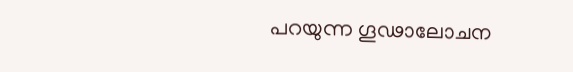പറയുന്ന ഗൂഢാലോചന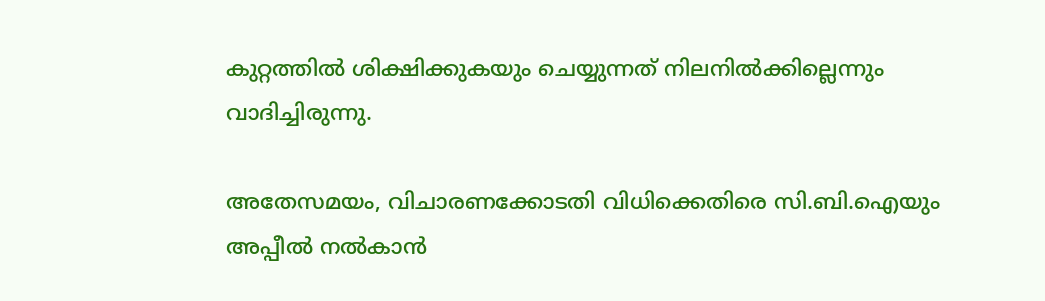കുറ്റത്തിൽ ശിക്ഷിക്കുകയും ചെയ്യുന്നത് നിലനിൽക്കില്ലെന്നും വാദിച്ചിരുന്നു.

അതേസമയം, വിചാരണക്കോടതി വിധിക്കെതിരെ സി.ബി.ഐയും അപ്പീൽ നൽകാൻ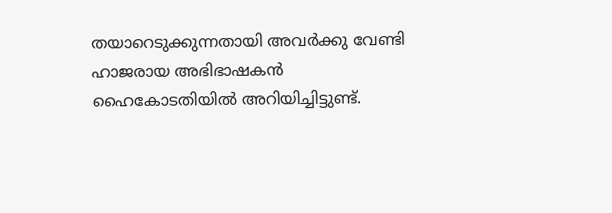തയാറെടുക്കുന്നതായി അവർക്കു വേണ്ടി ഹാജരായ അഭിഭാഷകൻ ഹൈകോടതിയിൽ അറിയിച്ചിട്ടുണ്ട്.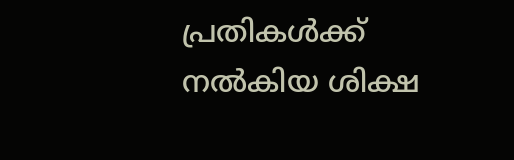പ്രതികൾക്ക് നൽകിയ ശിക്ഷ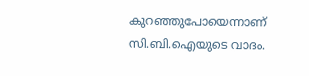കുറഞ്ഞുപോയെന്നാണ് സി.ബി.ഐയുടെ വാദം.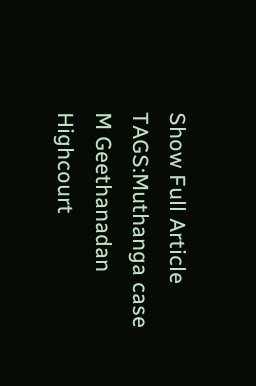Show Full Article
TAGS:Muthanga case M Geethanadan Highcourt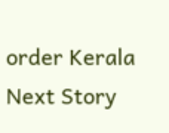order Kerala
Next Story